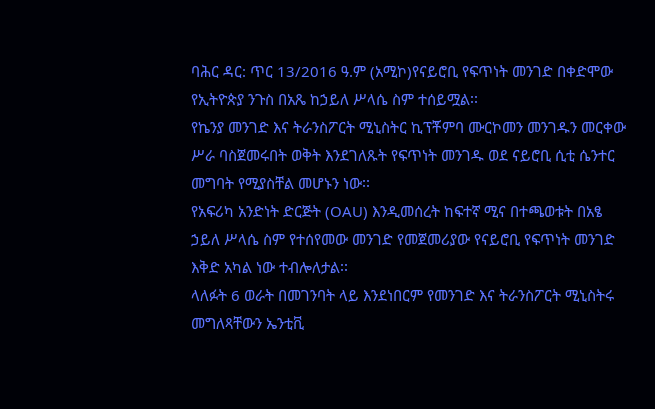ባሕር ዳር: ጥር 13/2016 ዓ.ም (አሚኮ)የናይሮቢ የፍጥነት መንገድ በቀድሞው የኢትዮጵያ ንጉስ በአጼ ከኃይለ ሥላሴ ስም ተሰይሟል፡፡
የኬንያ መንገድ እና ትራንስፖርት ሚኒስትር ኪፕቾምባ ሙርኮመን መንገዱን መርቀው ሥራ ባስጀመሩበት ወቅት እንደገለጹት የፍጥነት መንገዱ ወደ ናይሮቢ ሲቲ ሴንተር መግባት የሚያስቸል መሆኑን ነው፡፡
የአፍሪካ አንድነት ድርጅት (OAU) እንዲመሰረት ከፍተኛ ሚና በተጫወቱት በአፄ ኃይለ ሥላሴ ስም የተሰየመው መንገድ የመጀመሪያው የናይሮቢ የፍጥነት መንገድ እቅድ አካል ነው ተብሎለታል፡፡
ላለፉት 6 ወራት በመገንባት ላይ እንደነበርም የመንገድ እና ትራንስፖርት ሚኒስትሩ መግለጻቸውን ኤንቲቪ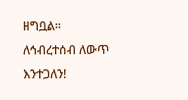ዘግቧል፡፡
ለኅብረተሰብ ለውጥ እንተጋለን!